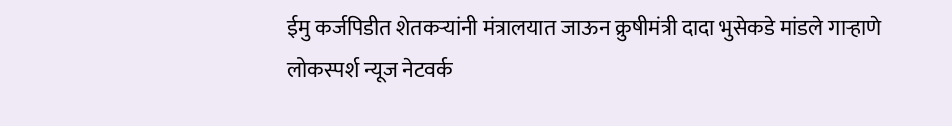ईमु कर्जपिडीत शेतकऱ्यांनी मंत्रालयात जाऊन क्रुषीमंत्री दादा भुसेकडे मांडले गाऱ्हाणे
लोकस्पर्श न्यूज नेटवर्क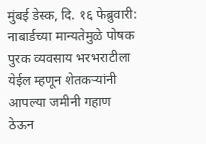मुंबई डेस्क, दि. १६ फेब्रुवारी: नाबार्डच्या मान्यतेमुळे पोषक पुरक व्यवसाय भरभराटीला येईल म्हणून शेतकऱ्यांनी आपल्या जमीनी गहाण ठेऊन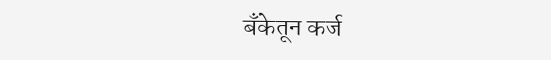बॅंकेतून कर्ज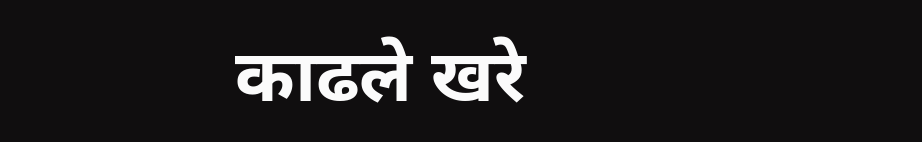काढले खरे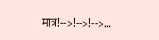मात्र!-->!-->!-->…